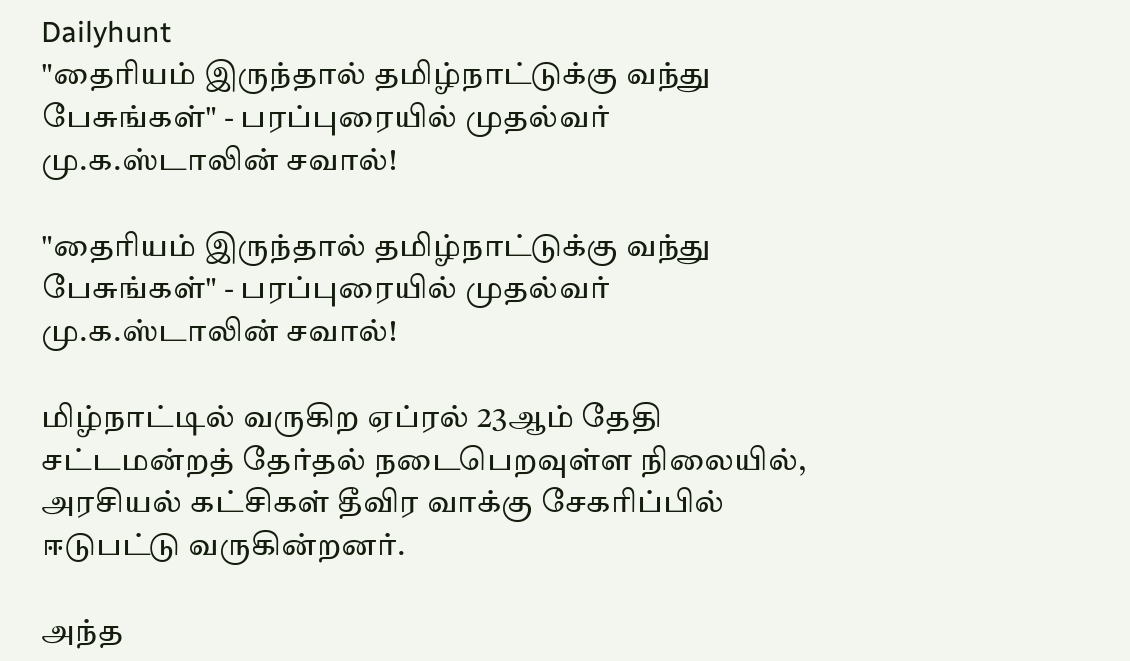Dailyhunt
"தைரியம் இருந்தால் தமிழ்நாட்டுக்கு வந்து பேசுங்கள்" - பரப்புரையில் முதல்வர் மு.க.ஸ்டாலின் சவால்!

"தைரியம் இருந்தால் தமிழ்நாட்டுக்கு வந்து பேசுங்கள்" - பரப்புரையில் முதல்வர் மு.க.ஸ்டாலின் சவால்!

மிழ்நாட்டில் வருகிற ஏப்ரல் 23ஆம் தேதி சட்டமன்றத் தேர்தல் நடைபெறவுள்ள நிலையில், அரசியல் கட்சிகள் தீவிர வாக்கு சேகரிப்பில் ஈடுபட்டு வருகின்றனர்.

அந்த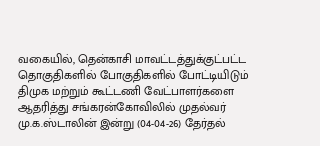வகையில், தென்காசி மாவட்டத்துக்குட்பட்ட தொகுதிகளில் போகுதிகளில் போட்டியிடும் திமுக மற்றும் கூட்டணி வேட்பாளர்களை ஆதரித்து சங்கரன்கோவிலில் முதல்வர் மு.க.ஸ்டாலின் இன்று (04-04-26) தேர்தல்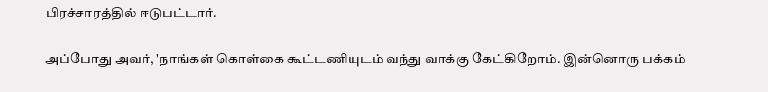பிரச்சாரத்தில் ஈடுபட்டார்.

அப்போது அவர், 'நாங்கள் கொள்கை கூட்டணியுடம் வந்து வாக்கு கேட்கிறோம். இன்னொரு பக்கம்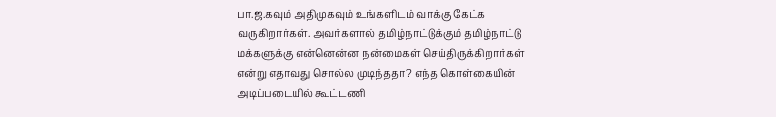பா.ஜ.கவும் அதிமுகவும் உங்களிடம் வாக்கு கேட்க வருகிறார்கள். அவர்களால் தமிழ்நாட்டுக்கும் தமிழ்நாட்டு மக்களுக்கு என்னென்ன நன்மைகள் செய்திருக்கிறார்கள் என்று எதாவது சொல்ல முடிந்ததா? எந்த கொள்கையின் அடிப்படையில் கூட்டணி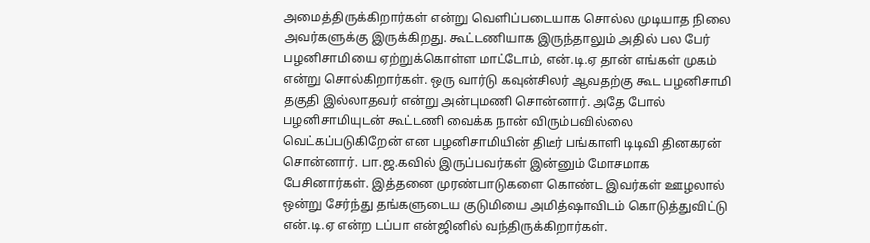அமைத்திருக்கிறார்கள் என்று வெளிப்படையாக சொல்ல முடியாத நிலை அவர்களுக்கு இருக்கிறது. கூட்டணியாக இருந்தாலும் அதில் பல பேர் பழனிசாமியை ஏற்றுக்கொள்ள மாட்டோம், என்.டி.ஏ தான் எங்கள் முகம் என்று சொல்கிறார்கள். ஒரு வார்டு கவுன்சிலர் ஆவதற்கு கூட பழனிசாமி தகுதி இல்லாதவர் என்று அன்புமணி சொன்னார். அதே போல் பழனிசாமியுடன் கூட்டணி வைக்க நான் விரும்பவில்லை வெட்கப்படுகிறேன் என பழனிசாமியின் திடீர் பங்காளி டிடிவி தினகரன் சொன்னார். பா.ஜ.கவில் இருப்பவர்கள் இன்னும் மோசமாக பேசினார்கள். இத்தனை முரண்பாடுகளை கொண்ட இவர்கள் ஊழலால் ஒன்று சேர்ந்து தங்களுடைய குடுமியை அமித்ஷாவிடம் கொடுத்துவிட்டு என்.டி.ஏ என்ற டப்பா என்ஜினில் வந்திருக்கிறார்கள்.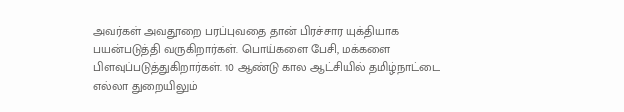அவர்கள் அவதூறை பரப்புவதை தான் பிரச்சார யுக்தியாக பயன்படுத்தி வருகிறார்கள். பொய்களை பேசி, மக்களை பிளவுப்படுத்துகிறார்கள். 10 ஆண்டு கால ஆட்சியில் தமிழ்நாட்டை எல்லா துறையிலும்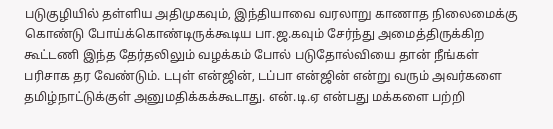படுகுழியில் தள்ளிய அதிமுகவும், இந்தியாவை வரலாறு காணாத நிலைமைக்கு கொண்டு போய்க்கொண்டிருக்கூடிய பா.ஜ.கவும் சேர்ந்து அமைத்திருக்கிற கூட்டணி இந்த தேர்தலிலும் வழக்கம் போல் படுதோல்வியை தான் நீங்கள் பரிசாக தர வேண்டும். டபுள் என்ஜின், டப்பா என்ஜின் என்று வரும் அவர்களை தமிழ்நாட்டுக்குள் அனுமதிக்கக்கூடாது. என்.டி.ஏ என்பது மக்களை பற்றி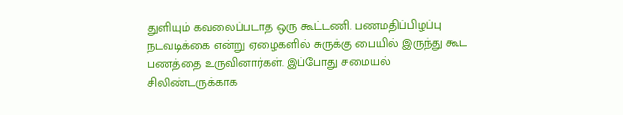துளியும் கவலைப்படாத ஒரு கூட்டணி. பணமதிப்பிழப்பு நடவடிக்கை என்று ஏழைகளில் சுருக்கு பையில் இருந்து கூட பணத்தை உருவினார்கள். இப்போது சமையல் சிலிண்டருக்காக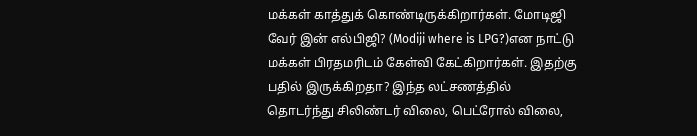மக்கள் காத்துக் கொண்டிருக்கிறார்கள். மோடிஜி வேர் இன் எல்பிஜி? (Modiji where is LPG?)என நாட்டு மக்கள் பிரதமரிடம் கேள்வி கேட்கிறார்கள். இதற்கு பதில் இருக்கிறதா? இந்த லட்சணத்தில் தொடர்ந்து சிலிண்டர் விலை, பெட்ரோல் விலை,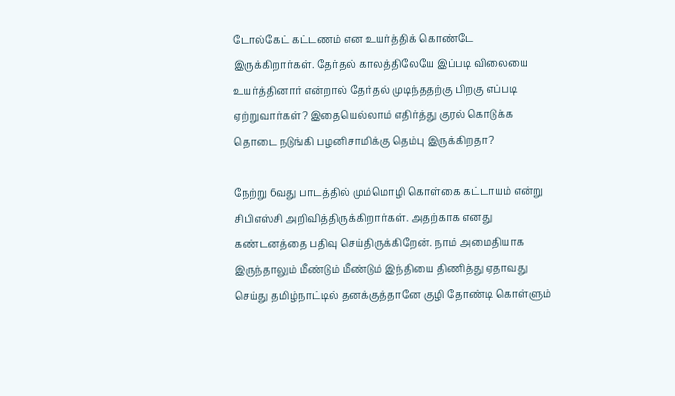டோல்கேட் கட்டணம் என உயர்த்திக் கொண்டே இருக்கிறார்கள். தேர்தல் காலத்திலேயே இப்படி விலையை உயர்த்தினார் என்றால் தேர்தல் முடிந்ததற்கு பிறகு எப்படி ஏற்றுவார்கள்? இதையெல்லாம் எதிர்த்து குரல் கொடுக்க தொடை நடுங்கி பழனிசாமிக்கு தெம்பு இருக்கிறதா?

நேற்று 6வது பாடத்தில் மும்மொழி கொள்கை கட்டாயம் என்று சிபிஎஸ்சி அறிவித்திருக்கிறார்கள். அதற்காக எனது கண்டனத்தை பதிவு செய்திருக்கிறேன். நாம் அமைதியாக இருந்தாலும் மீண்டும் மீண்டும் இந்தியை திணித்து ஏதாவது செய்து தமிழ்நாட்டில் தனக்குத்தானே குழி தோண்டி கொள்ளும்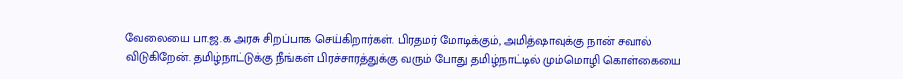வேலையை பா.ஜ.க அரசு சிறப்பாக செய்கிறார்கள். பிரதமர் மோடிக்கும், அமித்ஷாவுக்கு நான் சவால் விடுகிறேன். தமிழ்நாட்டுக்கு நீங்கள் பிரச்சாரத்துக்கு வரும் போது தமிழ்நாட்டில் மும்மொழி கொள்கையை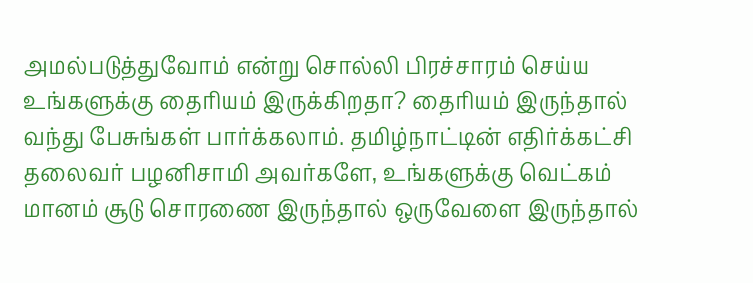அமல்படுத்துவோம் என்று சொல்லி பிரச்சாரம் செய்ய உங்களுக்கு தைரியம் இருக்கிறதா? தைரியம் இருந்தால் வந்து பேசுங்கள் பார்க்கலாம். தமிழ்நாட்டின் எதிர்க்கட்சி தலைவர் பழனிசாமி அவர்களே, உங்களுக்கு வெட்கம் மானம் சூடு சொரணை இருந்தால் ஒருவேளை இருந்தால்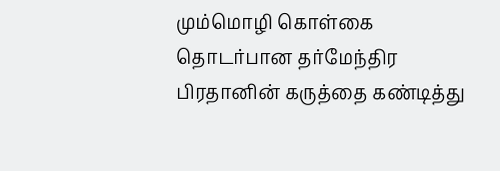மும்மொழி கொள்கை தொடர்பான தர்மேந்திர பிரதானின் கருத்தை கண்டித்து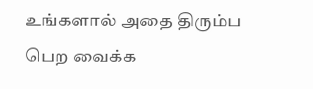உங்களால் அதை திரும்ப பெற வைக்க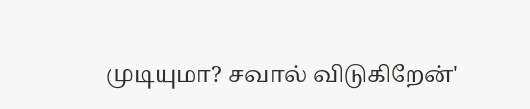முடியுமா? சவால் விடுகிறேன்'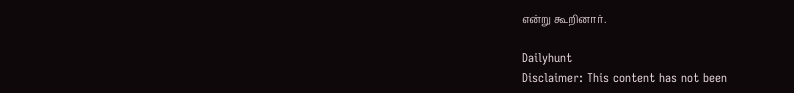என்று கூறினார்.

Dailyhunt
Disclaimer: This content has not been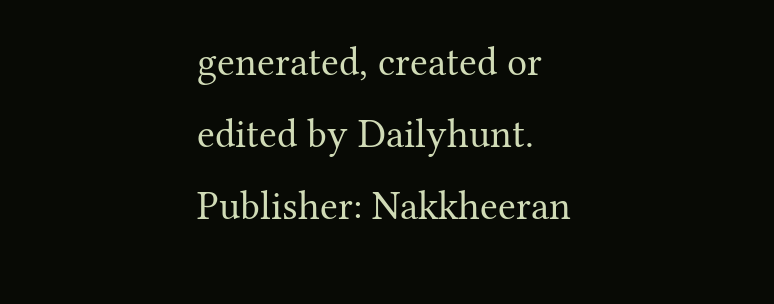generated, created or edited by Dailyhunt. Publisher: Nakkheeran